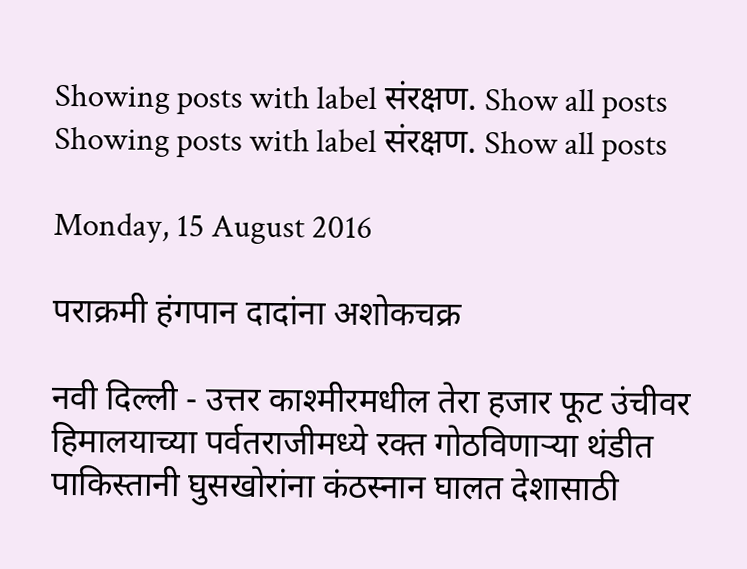Showing posts with label संरक्षण. Show all posts
Showing posts with label संरक्षण. Show all posts

Monday, 15 August 2016

पराक्रमी हंगपान दादांना अशोकचक्र

नवी दिल्ली - उत्तर काश्‍मीरमधील तेरा हजार फूट उंचीवर हिमालयाच्या पर्वतराजीमध्ये रक्त गोठविणाऱ्या थंडीत पाकिस्तानी घुसखोरांना कंठस्नान घालत देशासाठी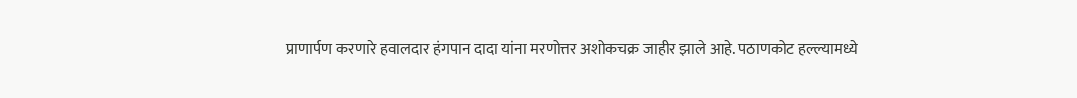प्राणार्पण करणारे हवालदार हंगपान दादा यांना मरणोत्तर अशोकचक्र जाहीर झाले आहे. पठाणकोट हल्ल्यामध्ये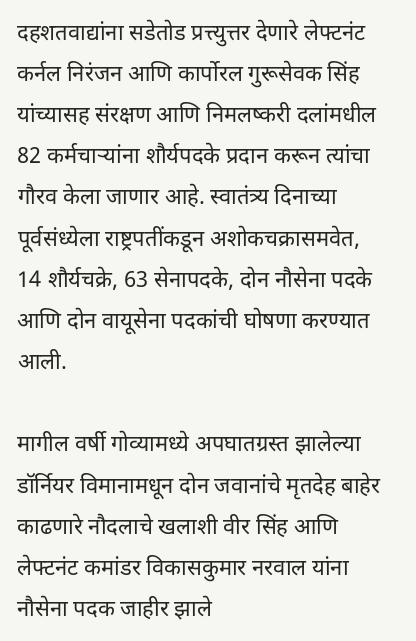दहशतवाद्यांना सडेतोड प्रत्त्युत्तर देणारे लेफ्टनंट कर्नल निरंजन आणि कार्पोरल गुरूसेवक सिंह यांच्यासह संरक्षण आणि निमलष्करी दलांमधील 82 कर्मचाऱ्यांना शौर्यपदके प्रदान करून त्यांचा गौरव केला जाणार आहे. स्वातंत्र्य दिनाच्या पूर्वसंध्येला राष्ट्रपतींकडून अशोकचक्रासमवेत, 14 शौर्यचक्रे, 63 सेनापदके, दोन नौसेना पदके आणि दोन वायूसेना पदकांची घोषणा करण्यात आली.

मागील वर्षी गोव्यामध्ये अपघातग्रस्त झालेल्या डॉर्नियर विमानामधून दोन जवानांचे मृतदेह बाहेर काढणारे नौदलाचे खलाशी वीर सिंह आणि लेफ्टनंट कमांडर विकासकुमार नरवाल यांना नौसेना पदक जाहीर झाले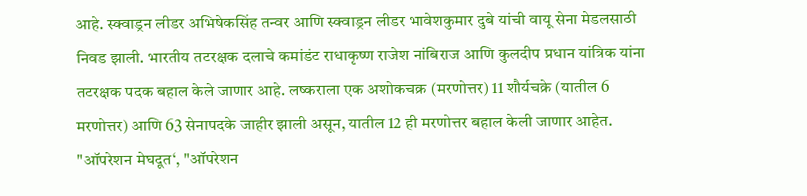आहे. स्क्वाड्रन लीडर अभिषेकसिंह तन्वर आणि स्क्वाड्रन लीडर भावेशकुमार दुबे यांची वायू सेना मेडलसाठी निवड झाली. भारतीय तटरक्षक दलाचे कमांडंट राधाकृष्ण राजेश नांबिराज आणि कुलदीप प्रधान यांत्रिक यांना तटरक्षक पदक बहाल केले जाणार आहे. लष्कराला एक अशोकचक्र (मरणोत्तर) 11 शौर्यचक्रे (यातील 6 मरणोत्तर) आणि 63 सेनापदके जाहीर झाली असून, यातील 12 ही मरणोत्तर बहाल केली जाणार आहेत. "ऑपरेशन मेघदूत‘, "ऑपरेशन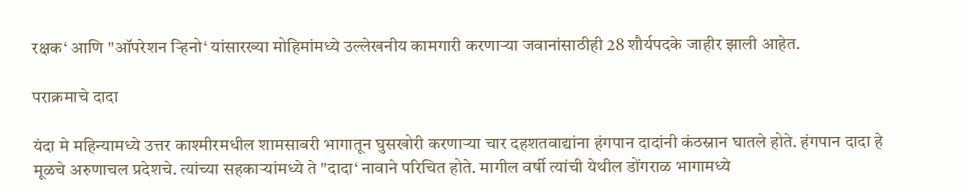रक्षक‘ आणि "ऑपरेशन ऱ्हिनो‘ यांसारख्या मोहिमांमध्ये उल्लेखनीय कामगारी करणाऱ्या जवानांसाठीही 28 शौर्यपदके जाहीर झाली आहेत.

पराक्रमाचे दादा

यंदा मे महिन्यामध्ये उत्तर काश्‍मीरमधील शामसाबरी भागातून घुसखोरी करणाऱ्या चार दहशतवाद्यांना हंगपान दादांनी कंठस्नान घातले होते. हंगपान दादा हे मूळचे अरुणाचल प्रदेशचे. त्यांच्या सहकाऱ्यांमध्ये ते "दादा‘ नावाने परिचित होते. मागील वर्षी त्यांची येथील डोंगराळ भागामध्ये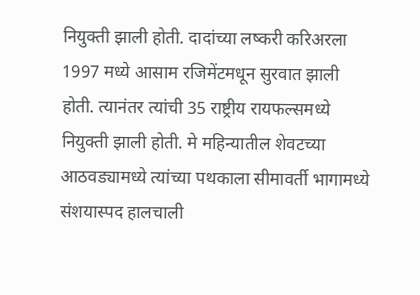नियुक्ती झाली होती. दादांच्या लष्करी करिअरला 1997 मध्ये आसाम रजिमेंटमधून सुरवात झाली होती. त्यानंतर त्यांची 35 राष्ट्रीय रायफल्समध्ये नियुक्ती झाली होती. मे महिन्यातील शेवटच्या आठवड्यामध्ये त्यांच्या पथकाला सीमावर्ती भागामध्ये संशयास्पद हालचाली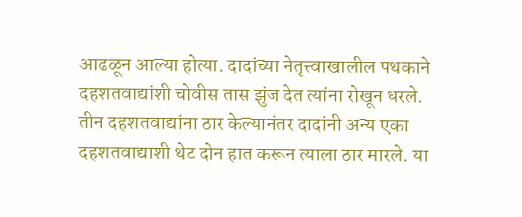आढळून आल्या होत्या. दादांच्या नेतृत्त्वाखालील पथकाने दहशतवाद्यांशी चोवीस तास झुंज देत त्यांना रोखून धरले. तीन दहशतवाद्यांना ठार केल्यानंतर दादांनी अन्य एका दहशतवाद्याशी थेट दोन हात करून त्याला ठार मारले. या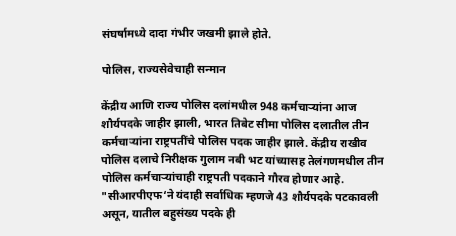संघर्षामध्ये दादा गंभीर जखमी झाले होते.

पोलिस, राज्यसेवेचाही सन्मान

केंद्रीय आणि राज्य पोलिस दलांमधील 948 कर्मचाऱ्यांना आज शौर्यपदके जाहीर झाली, भारत तिबेट सीमा पोलिस दलातील तीन कर्मचाऱ्यांना राष्ट्रपतींचे पोलिस पदक जाहीर झाले. केंद्रीय राखीव पोलिस दलाचे निरीक्षक गुलाम नबी भट यांच्यासह तेलंगणमधील तीन पोलिस कर्मचाऱ्यांचाही राष्ट्रपती पदकाने गौरव होणार आहे. "सीआरपीएफ‘ने यंदाही सर्वाधिक म्हणजे 43 शौर्यपदके पटकावली असून, यातील बहुसंख्य पदके ही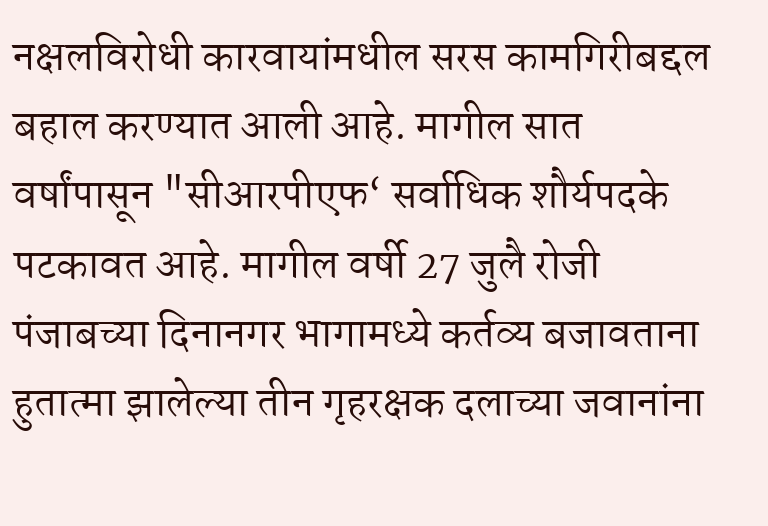नक्षलविरोधी कारवायांमधील सरस कामगिरीबद्दल बहाल करण्यात आली आहे. मागील सात वर्षांपासून "सीआरपीएफ‘ सर्वाधिक शौर्यपदके पटकावत आहे. मागील वर्षी 27 जुलै रोजी पंजाबच्या दिनानगर भागामध्ये कर्तव्य बजावताना हुतात्मा झालेल्या तीन गृहरक्षक दलाच्या जवानांना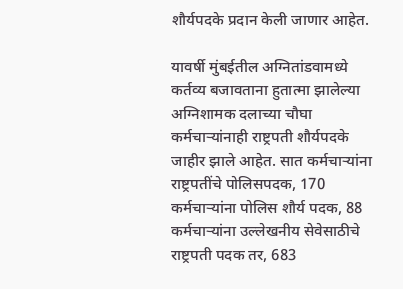शौर्यपदके प्रदान केली जाणार आहेत.

यावर्षी मुंबईतील अग्नितांडवामध्ये कर्तव्य बजावताना हुतात्मा झालेल्या अग्निशामक दलाच्या चौघा कर्मचाऱ्यांनाही राष्ट्रपती शौर्यपदके जाहीर झाले आहेत. सात कर्मचाऱ्यांना राष्ट्रपतींचे पोलिसपदक, 170 कर्मचाऱ्यांना पोलिस शौर्य पदक, 88 कर्मचाऱ्यांना उल्लेखनीय सेवेसाठीचे राष्ट्रपती पदक तर, 683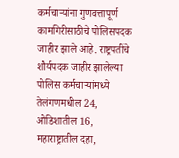कर्मचाऱ्यांना गुणवत्तापूर्ण कामगिरीसाठीचे पोलिसपदक जाहीर झाले आहे. राष्ट्रपतींचे शौर्यपदक जाहीर झालेल्या पोलिस कर्मचाऱ्यांमध्ये तेलंगणमधील 24, ओडिशातील 16, महाराष्ट्रातील दहा,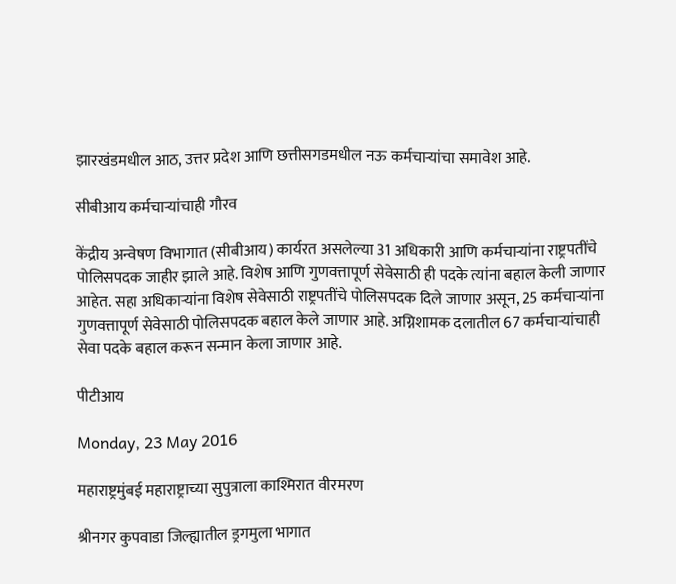झारखंडमधील आठ, उत्तर प्रदेश आणि छत्तीसगडमधील नऊ कर्मचाऱ्यांचा समावेश आहे.

सीबीआय कर्मचाऱ्यांचाही गौरव

केंद्रीय अन्वेषण विभागात (सीबीआय) कार्यरत असलेल्या 31 अधिकारी आणि कर्मचाऱ्यांना राष्ट्रपतींचे पोलिसपदक जाहीर झाले आहे. विशेष आणि गुणवत्तापूर्ण सेवेसाठी ही पदके त्यांना बहाल केली जाणार आहेत. सहा अधिकाऱ्यांना विशेष सेवेसाठी राष्ट्रपतींचे पोलिसपदक दिले जाणार असून, 25 कर्मचाऱ्यांना गुणवत्तापूर्ण सेवेसाठी पोलिसपदक बहाल केले जाणार आहे. अग्निशामक दलातील 67 कर्मचाऱ्यांचाही सेवा पदके बहाल करून सन्मान केला जाणार आहे.

पीटीआय

Monday, 23 May 2016

महाराष्ट्रमुंबई महाराष्ट्राच्या सुपुत्राला काश्मिरात वीरमरण

श्रीनगर कुपवाडा जिल्ह्यातील ड्रगमुला भागात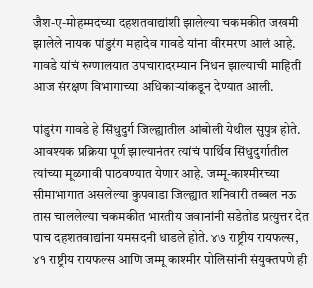जैश-ए-मोहम्मदच्या दहशतवाद्यांशी झालेल्या चकमकीत जखमी झालेले नायक पांडुरंग महादेव गावडे यांना वीरमरण आलं आहे. गावडे यांचं रुग्णालयात उपचारादरम्यान निधन झाल्याची माहिती आज संरक्षण विभागाच्या अधिकाऱ्यांकडून देण्यात आली.

पांडुरंग गावडे हे सिंधुदुर्ग जिल्ह्यातील आंबोली येथील सुपुत्र होते. आवश्यक प्रक्रिया पूर्ण झाल्यानंतर त्यांचं पार्थिव सिंधुदुर्गातील त्यांच्या मूळगावी पाठवण्यात येणार आहे. जम्मू-काश्मीरच्या सीमाभागात असलेल्या कुपवाडा जिल्ह्यात शनिवारी तब्बल नऊ तास चाललेल्या चकमकीत भारतीय जवानांनी सडेतोड प्रत्युत्तर देत पाच दहशतवाद्यांना यमसदनी धाडले होते. ४७ राष्ट्रीय रायफल्स, ४१ राष्ट्रीय रायफल्स आणि जम्मू काश्मीर पोलिसांनी संयुक्तपणे ही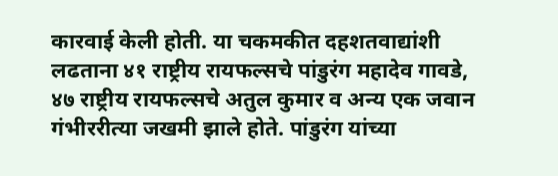कारवाई केली होती. या चकमकीत दहशतवाद्यांशी लढताना ४१ राष्ट्रीय रायफल्सचे पांडुरंग महादेव गावडे, ४७ राष्ट्रीय रायफल्सचे अतुल कुमार व अन्य एक जवान गंभीररीत्या जखमी झाले होते. पांडुरंग यांच्या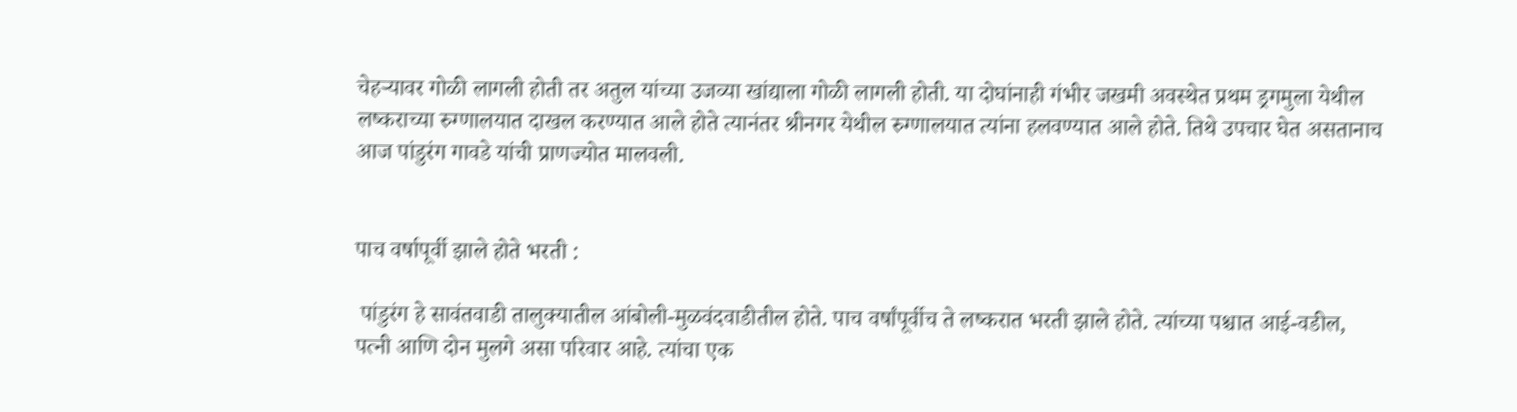चेहऱ्यावर गोळी लागली होती तर अतुल यांच्या उजव्या खांद्याला गोळी लागली होती. या दोघांनाही गंभीर जखमी अवस्थेत प्रथम ड्रगमुला येथील लष्कराच्या रुग्णालयात दाखल करण्यात आले होते त्यानंतर श्रीनगर येथील रुग्णालयात त्यांना हलवण्यात आले होते. तिथे उपचार घेत असतानाच आज पांडुरंग गावडे यांची प्राणज्योत मालवली.


पाच वर्षापूर्वी झाले होते भरती :

 पांडुरंग हे सावंतवाडी तालुक्यातील आंबोली-मुळवंदवाडीतील होते. पाच वर्षांपूर्वीच ते लष्करात भरती झाले होते. त्यांच्या पश्चात आई-वडील, पत्नी आणि दोन मुलगे असा परिवार आहे. त्यांचा एक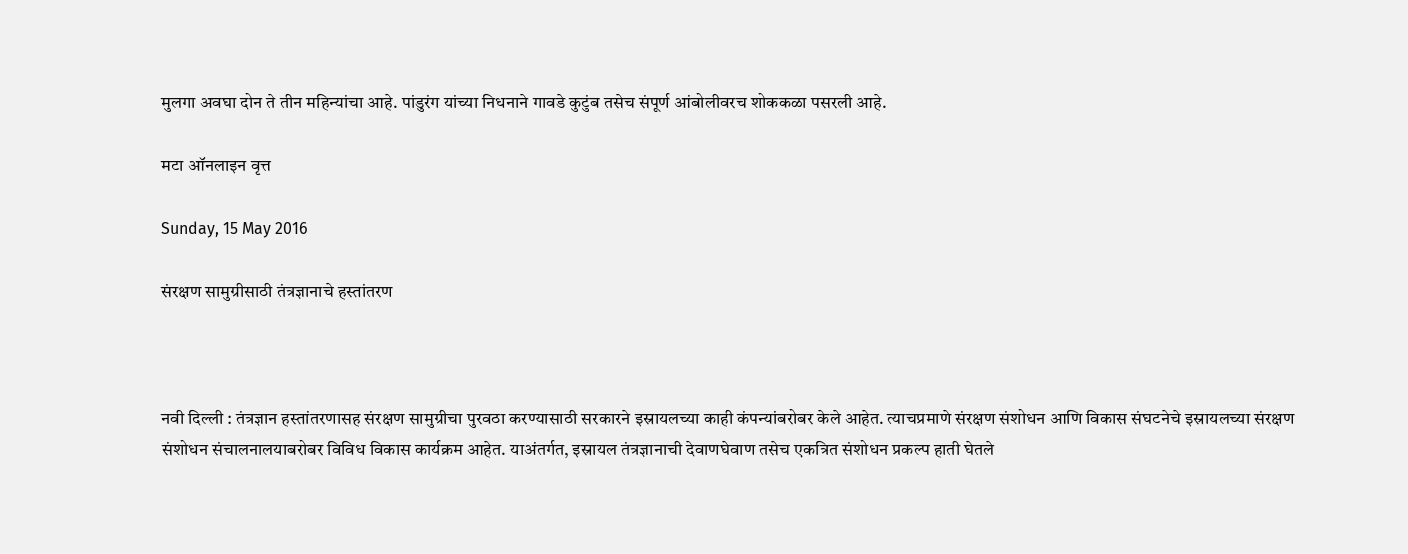मुलगा अवघा दोन ते तीन महिन्यांचा आहे. पांडुरंग यांच्या निधनाने गावडे कुटुंब तसेच संपूर्ण आंबोलीवरच शोककळा पसरली आहे.

मटा ऑनलाइन वृत्त

Sunday, 15 May 2016

संरक्षण सामुग्रीसाठी तंत्रज्ञानाचे हस्तांतरण



नवी दिल्ली : तंत्रज्ञान हस्तांतरणासह संरक्षण सामुग्रीचा पुरवठा करण्यासाठी सरकारने इस्रायलच्या काही कंपन्यांबरोबर केले आहेत. त्याचप्रमाणे संरक्षण संशोधन आणि विकास संघटनेचे इस्रायलच्या संरक्षण संशोधन संचालनालयाबरोबर विविध विकास कार्यक्रम आहेत. याअंतर्गत, इस्रायल तंत्रज्ञानाची देवाणघेवाण तसेच एकत्रित संशोधन प्रकल्प हाती घेतले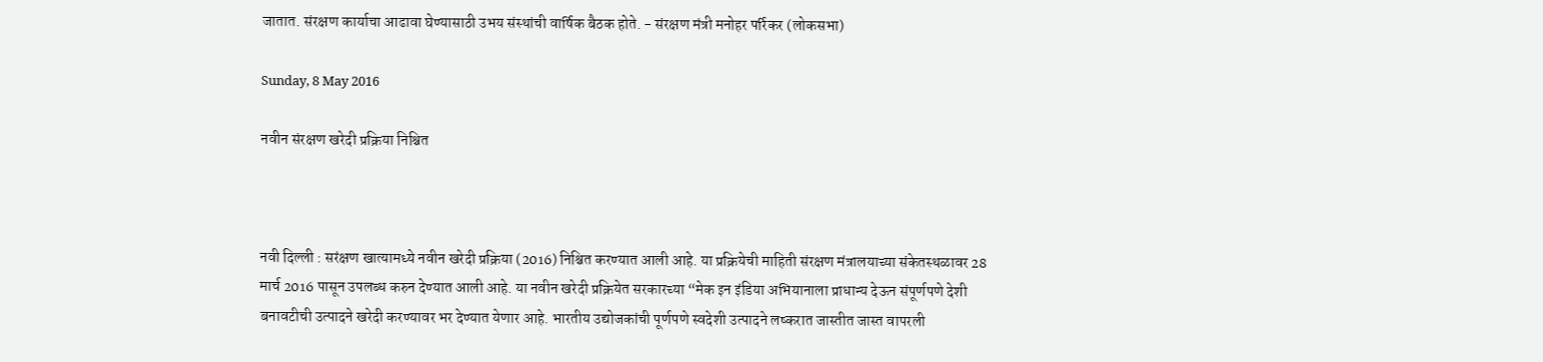जातात. संरक्षण कार्याचा आढावा घेण्यासाठी उभय संस्थांची वार्षिक बैठक होते. - संरक्षण मंत्री मनोहर पर्रिकर (लोकसभा)

Sunday, 8 May 2016

नवीन संरक्षण खरेदी प्रक्रिया निश्चित



नवी दिल्ली : सरंक्षण खात्यामध्ये नवीन खरेदी प्रक्रिया (2016) निश्चित करण्यात आली आहे. या प्रक्रियेची माहिती संरक्षण मंत्रालयाच्या संकेतस्थळावर 28 मार्च 2016 पासून उपलब्ध करुन देण्यात आली आहे. या नवीन खरेदी प्रक्रियेत सरकारच्या “मेक इन इंडिया अभियानाला प्राधान्य देऊन संपूर्णपणे देशी बनावटीची उत्पादने खरेदी करण्यावर भर देण्यात येणार आहे. भारतीय उद्योजकांची पूर्णपणे स्वदेशी उत्पादने लष्करात जास्तीत जास्त वापरली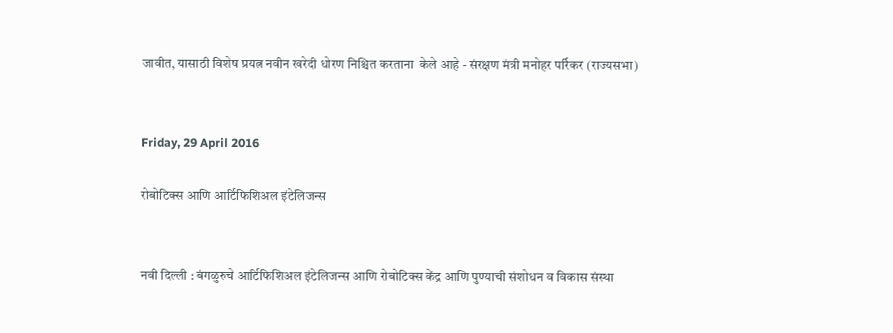जावीत, यासाठी विशेष प्रयत्न नवीन खरेदी धोरण निश्चित करताना  केले आहे - संरक्षण मंत्री मनोहर पर्रिकर (राज्यसभा)


Friday, 29 April 2016

रोबोटिक्स आणि आर्टिफिशिअल इंटेलिजन्स


नवी दिल्ली : बंगळुरुचे आर्टिफिशिअल इंटेलिजन्स आणि रोबोटिक्स केंद्र आणि पुण्याची संशोधन व विकास संस्था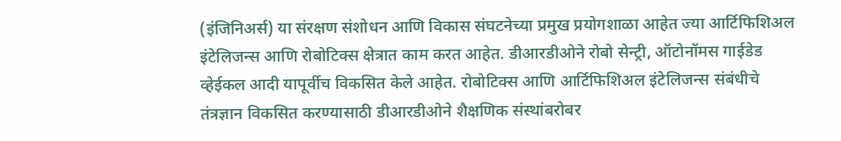(इंजिनिअर्स) या संरक्षण संशोधन आणि विकास संघटनेच्या प्रमुख प्रयोगशाळा आहेत ज्या आर्टिफिशिअल इंटेलिजन्स आणि रोबोटिक्स क्षेत्रात काम करत आहेत. डीआरडीओने रोबो सेन्ट्री, ऑटोनॉमस गाईडेड व्हेईकल आदी यापूर्वीच विकसित केले आहेत. रोबोटिक्स आणि आर्टिफिशिअल इंटेलिजन्स संबंधीचे तंत्रज्ञान विकसित करण्यासाठी डीआरडीओने शैक्षणिक संस्थांबरोबर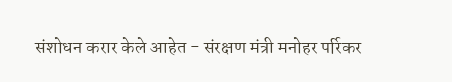संशोधन करार केले आहेत - संरक्षण मंत्री मनोहर पर्रिकर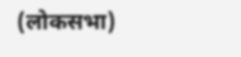(लोकसभा)